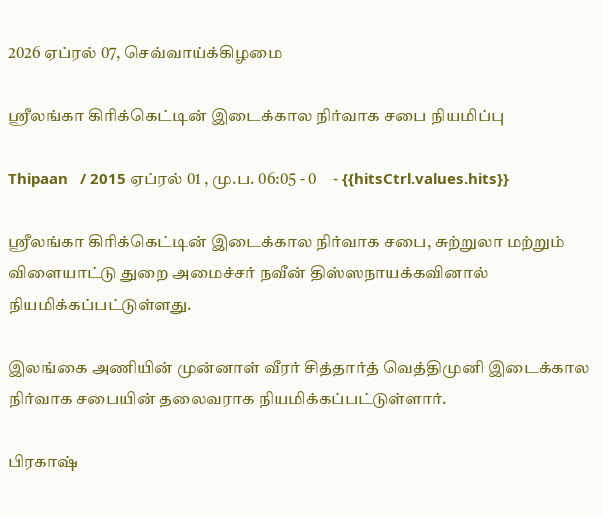2026 ஏப்ரல் 07, செவ்வாய்க்கிழமை

ஸ்ரீலங்கா கிரிக்கெட்டின் இடைக்கால நிர்வாக சபை நியமிப்பு

Thipaan   / 2015 ஏப்ரல் 01 , மு.ப. 06:05 - 0     - {{hitsCtrl.values.hits}}

ஸ்ரீலங்கா கிரிக்கெட்டின் இடைக்கால நிர்வாக சபை, சுற்றுலா மற்றும் விளையாட்டு துறை அமைச்சர் நவீன் திஸ்ஸநாயக்கவினால் நியமிக்கப்பட்டுள்ளது.

இலங்கை அணியின் முன்னாள் வீரர் சித்தார்த் வெத்திமுனி இடைக்கால நிர்வாக சபையின் தலைவராக நியமிக்கப்பட்டுள்ளார்.

பிரகாஷ்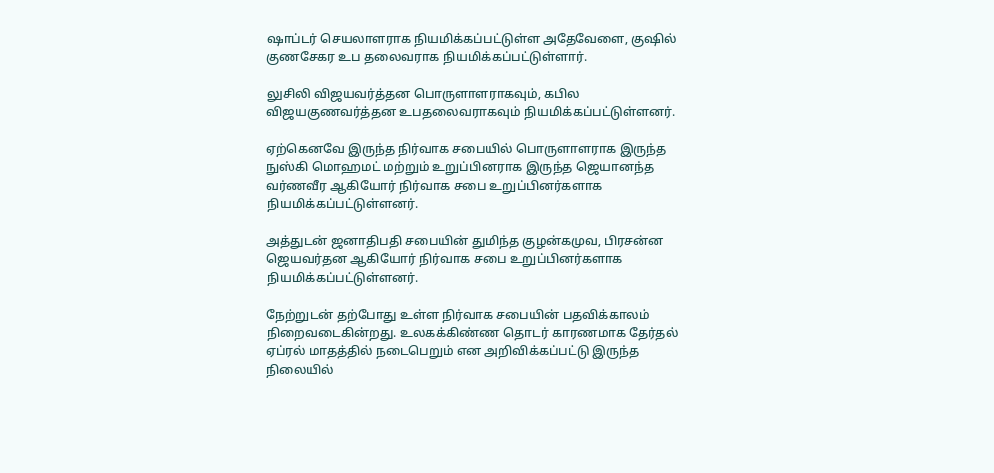ஷாப்டர் செயலாளராக நியமிக்கப்பட்டுள்ள அதேவேளை, குஷில் குணசேகர உப தலைவராக நியமிக்கப்பட்டுள்ளார்.

லுசிலி விஜயவர்த்தன பொருளாளராகவும், கபில விஜயகுணவர்த்தன உபதலைவராகவும் நியமிக்கப்பட்டுள்ளனர்.

ஏற்கெனவே இருந்த நிர்வாக சபையில் பொருளாளராக இருந்த நுஸ்கி மொஹமட் மற்றும் உறுப்பினராக இருந்த ஜெயானந்த வர்ணவீர ஆகியோர் நிர்வாக சபை உறுப்பினர்களாக நியமிக்கப்பட்டுள்ளனர்.

அத்துடன் ஜனாதிபதி சபையின் துமிந்த குழன்கமுவ, பிரசன்ன ஜெயவர்தன ஆகியோர் நிர்வாக சபை உறுப்பினர்களாக நியமிக்கப்பட்டுள்ளனர்.

நேற்றுடன் தற்போது உள்ள நிர்வாக சபையின் பதவிக்காலம் நிறைவடைகின்றது. உலகக்கிண்ண தொடர் காரணமாக தேர்தல் ஏப்ரல் மாதத்தில் நடைபெறும் என அறிவிக்கப்பட்டு இருந்த நிலையில்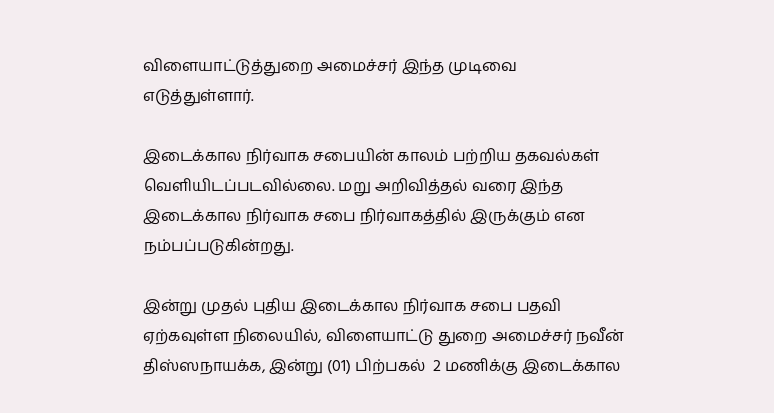விளையாட்டுத்துறை அமைச்சர் இந்த முடிவை எடுத்துள்ளார்.

இடைக்கால நிர்வாக சபையின் காலம் பற்றிய தகவல்கள் வெளியிடப்படவில்லை. மறு அறிவித்தல் வரை இந்த இடைக்கால நிர்வாக சபை நிர்வாகத்தில் இருக்கும் என நம்பப்படுகின்றது.

இன்று முதல் புதிய இடைக்கால நிர்வாக சபை பதவி ஏற்கவுள்ள நிலையில், விளையாட்டு துறை அமைச்சர் நவீன் திஸ்ஸநாயக்க, இன்று (01) பிற்பகல்  2 மணிக்கு இடைக்கால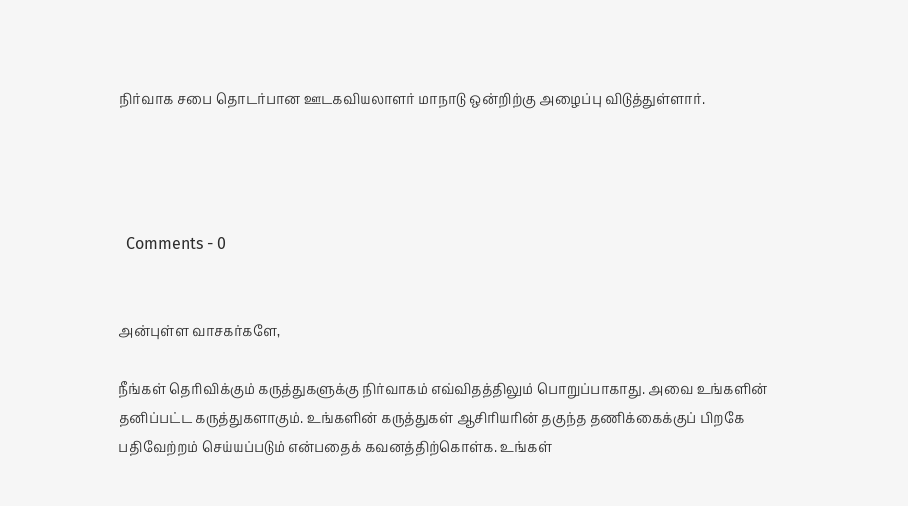நிர்வாக சபை தொடர்பான ஊடகவியலாளர் மாநாடு ஒன்றிற்கு அழைப்பு விடுத்துள்ளார்.




  Comments - 0


அன்புள்ள வாசகர்களே,

நீங்கள் தெரிவிக்கும் கருத்துகளுக்கு நிர்வாகம் எவ்விதத்திலும் பொறுப்பாகாது. அவை உங்களின் தனிப்பட்ட கருத்துகளாகும். உங்களின் கருத்துகள் ஆசிரியரின் தகுந்த தணிக்கைக்குப் பிறகே பதிவேற்றம் செய்யப்படும் என்பதைக் கவனத்திற்கொள்க. உங்கள்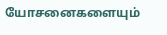யோசனைகளையும்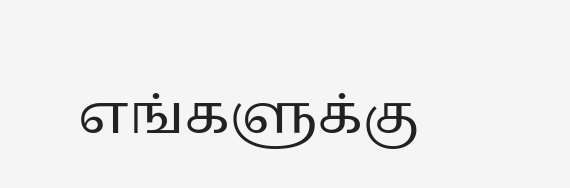எங்களுக்கு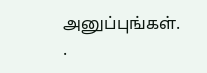அனுப்புங்கள். .